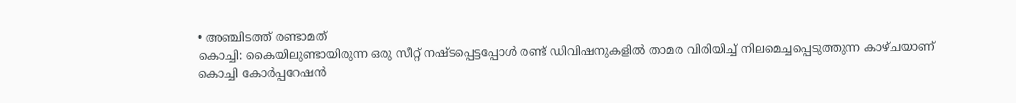• അഞ്ചിടത്ത് രണ്ടാമത്
കൊച്ചി: കൈയിലുണ്ടായിരുന്ന ഒരു സീറ്റ് നഷ്ടപ്പെട്ടപ്പോൾ രണ്ട് ഡിവിഷനുകളിൽ താമര വിരിയിച്ച് നിലമെച്ചപ്പെടുത്തുന്ന കാഴ്ചയാണ് കൊച്ചി കോർപ്പറേഷൻ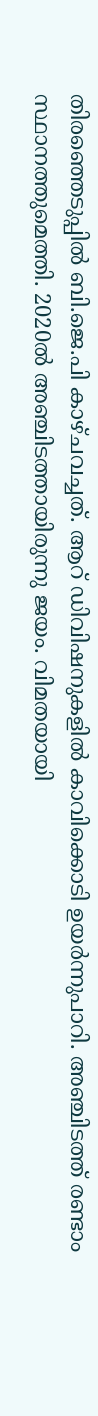തിരഞ്ഞെടുപ്പിൽ ബി.ജെ.പി കാഴ്ചവച്ചത്. ആറ് ഡിവിഷനുകളിൽ കാവിക്കൊടി ഉയർന്നുപാറി. അഞ്ചിടത്ത് രണ്ടാം സ്ഥാനത്തുമെത്തി. 2020ൽ അഞ്ചിടത്തായിരുന്നു ജയം. വിമതയായി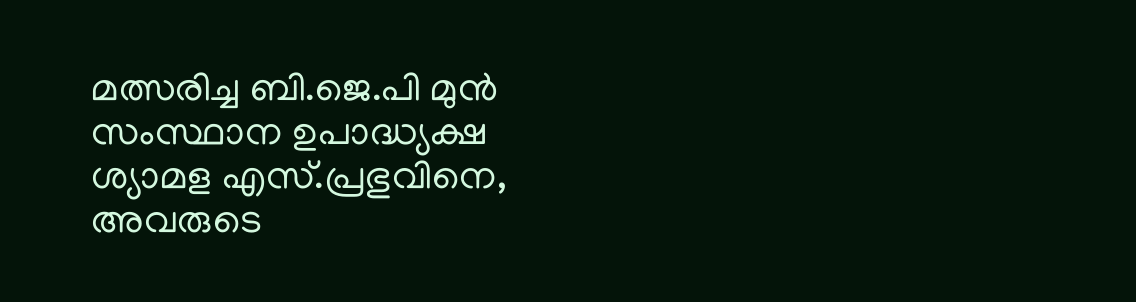മത്സരിച്ച ബി.ജെ.പി മുൻ സംസ്ഥാന ഉപാദ്ധ്യക്ഷ ശ്യാമള എസ്.പ്രഭുവിനെ, അവരുടെ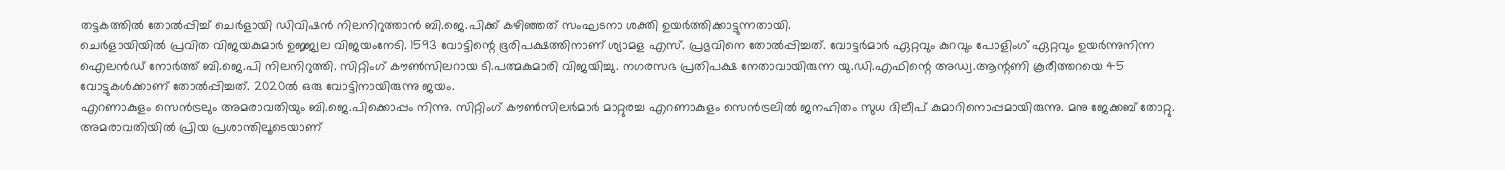തട്ടകത്തിൽ തോൽപ്പിച്ച് ചെർളായി ഡിവിഷൻ നിലനിറുത്താൻ ബി.ജെ.പിക്ക് കഴിഞ്ഞത് സംഘടനാ ശക്തി ഉയർത്തിക്കാട്ടുന്നതായി.
ചെർളായിയിൽ പ്രവിത വിജയകുമാർ ഉജ്ജ്വല വിജയംനേടി. 1593 വോട്ടിന്റെ ഭൂരിപക്ഷത്തിനാണ് ശ്യാമള എസ്. പ്രഭുവിനെ തോൽപ്പിച്ചത്. വോട്ടർമാർ ഏറ്റവും കുറവും പോളിംഗ് ഏറ്റവും ഉയർന്നുനിന്ന ഐലൻഡ് നോർത്ത് ബി.ജെ.പി നിലനിറുത്തി. സിറ്റിംഗ് കൗൺസിലറായ ടി.പത്മകുമാരി വിജയിച്ചു. നഗരസഭ പ്രതിപക്ഷ നേതാവായിരുന്ന യു.ഡി.എഫിന്റെ അഡ്വ.ആന്റണി കൂരീത്തറയെ 45 വോട്ടുകൾക്കാണ് തോൽപ്പിച്ചത്. 2020ൽ ഒരു വോട്ടിനായിരുന്നു ജയം.
എറണാകുളം സെൻട്രലും അമരാവതിയും ബി.ജെ.പിക്കൊപ്പം നിന്നു. സിറ്റിംഗ് കൗൺസിലർമാർ മാറ്റുരച്ച എറണാകുളം സെൻട്രലിൽ ജനഹിതം സുധ ദിലീപ് കുമാറിനൊപ്പമായിരുന്നു. മനു ജേക്കബ് തോറ്റു. അമരാവതിയിൽ പ്രിയ പ്രശാന്തിലൂടെയാണ്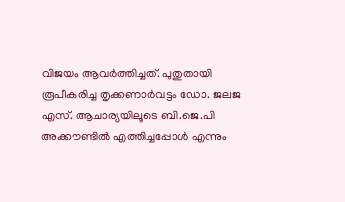വിജയം ആവർത്തിച്ചത്. പുതുതായി രൂപീകരിച്ച തൃക്കണാർവട്ടം ഡോ. ജലജ എസ്. ആചാര്യയിലൂടെ ബി.ജെ.പി അക്കൗണ്ടിൽ എത്തിച്ചപ്പോൾ എന്നും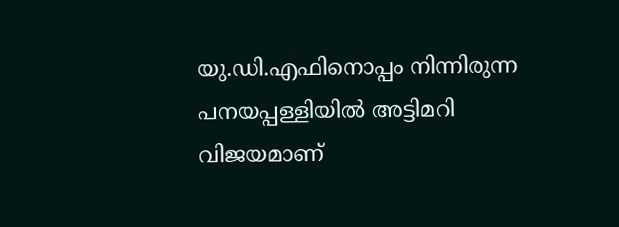യു.ഡി.എഫിനൊപ്പം നിന്നിരുന്ന പനയപ്പള്ളിയിൽ അട്ടിമറി വിജയമാണ്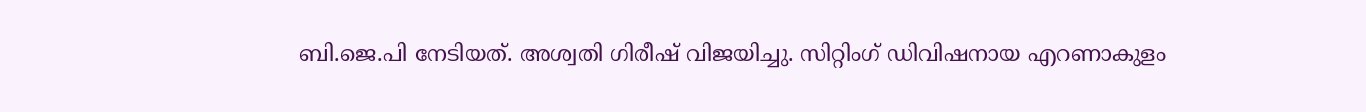ബി.ജെ.പി നേടിയത്. അശ്വതി ഗിരീഷ് വിജയിച്ചു. സിറ്റിംഗ് ഡിവിഷനായ എറണാകുളം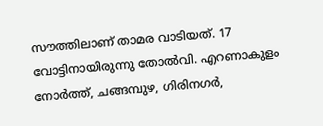സൗത്തിലാണ് താമര വാടിയത്. 17 വോട്ടിനായിരുന്നു തോൽവി. എറണാകുളം നോർത്ത്, ചങ്ങമ്പുഴ, ഗിരിനഗർ,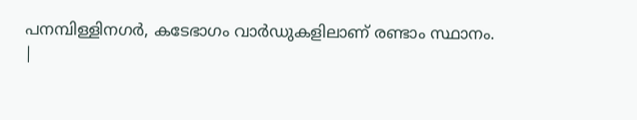പനമ്പിള്ളിനഗർ, കടേഭാഗം വാർഡുകളിലാണ് രണ്ടാം സ്ഥാനം.
|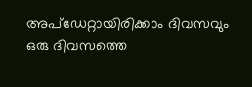അപ്ഡേറ്റായിരിക്കാം ദിവസവും
ഒരു ദിവസത്തെ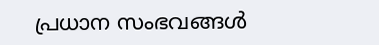പ്രധാന സംഭവങ്ങൾ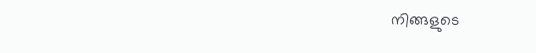നിങ്ങളുടെ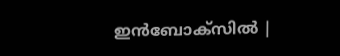ഇൻബോക്സിൽ |